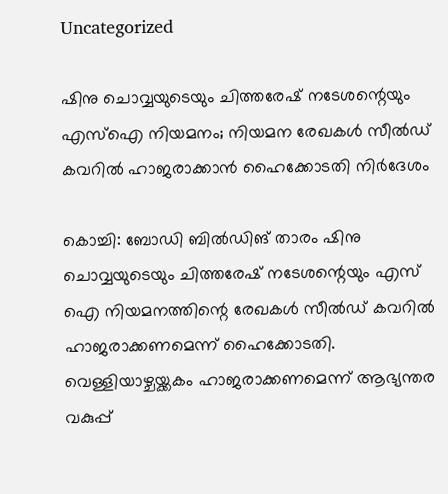Uncategorized

ഷിനു ചൊവ്വയുടെയും ചിത്തരേഷ് നടേശന്റെയും എസ്‌ഐ നിയമനം; നിയമന രേഖകൾ സീൽഡ് കവറിൽ ഹാജരാക്കാൻ ഹൈക്കോടതി നിർദേശം

കൊച്ചി: ബോഡി ബില്‍ഡിങ് താരം ഷിനു ചൊവ്വയുടെയും ചിത്തരേഷ് നടേശന്റെയും എസ് ഐ നിയമനത്തിന്റെ രേഖകള്‍ സീല്‍ഡ് കവറില്‍ ഹാജരാക്കണമെന്ന് ഹൈക്കോടതി. വെള്ളിയാഴ്ചയ്ക്കകം ഹാജരാക്കണമെന്ന് ആഭ്യന്തര വകുപ്പ്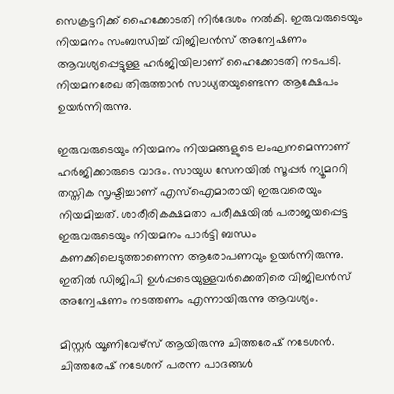സെക്രട്ടറിക്ക് ഹൈക്കോടതി നിര്‍ദേശം നല്‍കി. ഇരുവരുടെയും നിയമനം സംബന്ധിച്ച് വിജിലന്‍സ് അന്വേഷണം ആവശ്യപ്പെട്ടുള്ള ഹര്‍ജിയിലാണ് ഹൈക്കോടതി നടപടി. നിയമനരേഖ തിരുത്താന്‍ സാധ്യതയുണ്ടെന്ന ആക്ഷേപം ഉയര്‍ന്നിരുന്നു.

ഇരുവരുടെയും നിയമനം നിയമങ്ങളുടെ ലംഘനമെന്നാണ് ഹര്‍ജിക്കാരുടെ വാദം. സായുധ സേനയില്‍ സൂപ്പര്‍ ന്യൂമററി തസ്തിക സൃഷ്ടിച്ചാണ് എസ്‌ഐമാരായി ഇരുവരെയും നിയമിച്ചത്. ശാരീരികക്ഷമതാ പരീക്ഷയില്‍ പരാജയപ്പെട്ട ഇരുവരുടെയും നിയമനം പാര്‍ട്ടി ബന്ധം കണക്കിലെടുത്താണെന്ന ആരോപണവും ഉയര്‍ന്നിരുന്നു. ഇതില്‍ ഡിജിപി ഉള്‍പ്പടെയുള്ളവര്‍ക്കെതിരെ വിജിലന്‍സ് അന്വേഷണം നടത്തണം എന്നായിരുന്നു ആവശ്യം.

മിസ്റ്റര്‍ യൂണിവേഴ്സ് ആയിരുന്നു ചിത്തരേഷ് നടേശന്‍. ചിത്തരേഷ് നടേശന് പരന്ന പാദങ്ങള്‍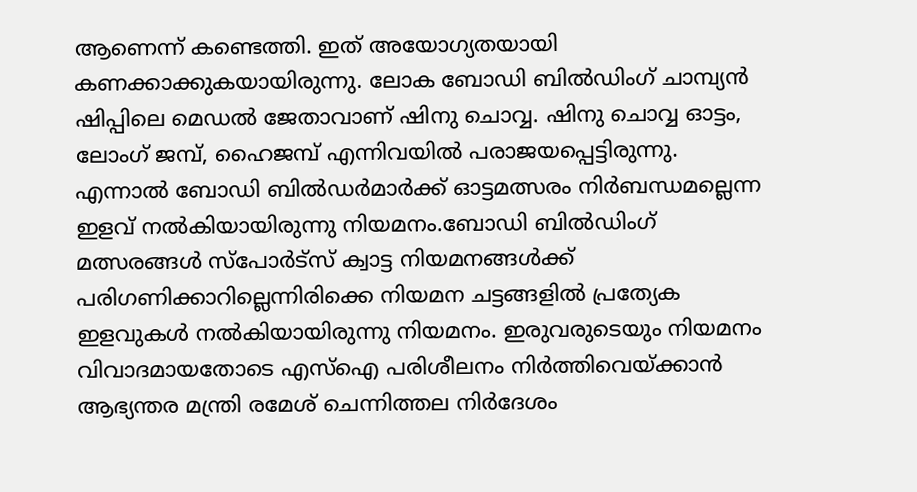ആണെന്ന് കണ്ടെത്തി. ഇത് അയോഗ്യതയായി കണക്കാക്കുകയായിരുന്നു. ലോക ബോഡി ബില്‍ഡിംഗ് ചാമ്പ്യന്‍ ഷിപ്പിലെ മെഡല്‍ ജേതാവാണ് ഷിനു ചൊവ്വ. ഷിനു ചൊവ്വ ഓട്ടം, ലോംഗ് ജമ്പ്, ഹൈജമ്പ് എന്നിവയില്‍ പരാജയപ്പെട്ടിരുന്നു. എന്നാല്‍ ബോഡി ബില്‍ഡര്‍മാര്‍ക്ക് ഓട്ടമത്സരം നിര്‍ബന്ധമല്ലെന്ന ഇളവ് നല്‍കിയായിരുന്നു നിയമനം.ബോഡി ബില്‍ഡിംഗ് മത്സരങ്ങള്‍ സ്പോര്‍ട്സ് ക്വാട്ട നിയമനങ്ങള്‍ക്ക് പരിഗണിക്കാറില്ലെന്നിരിക്കെ നിയമന ചട്ടങ്ങളില്‍ പ്രത്യേക ഇളവുകള്‍ നല്‍കിയായിരുന്നു നിയമനം. ഇരുവരുടെയും നിയമനം വിവാദമായതോടെ എസ്ഐ പരിശീലനം നിര്‍ത്തിവെയ്ക്കാന്‍ ആഭ്യന്തര മന്ത്രി രമേശ് ചെന്നിത്തല നിര്‍ദേശം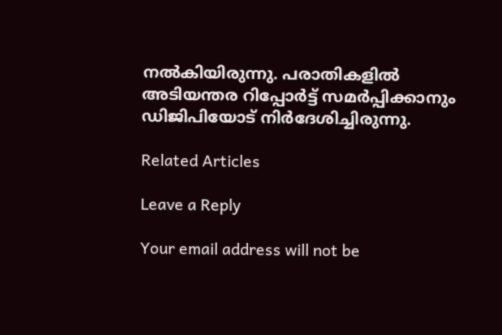നല്‍കിയിരുന്നു. പരാതികളില്‍ അടിയന്തര റിപ്പോര്‍ട്ട് സമര്‍പ്പിക്കാനും ഡിജിപിയോട് നിര്‍ദേശിച്ചിരുന്നു.

Related Articles

Leave a Reply

Your email address will not be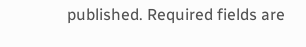published. Required fields are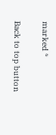marked *

Back to top button